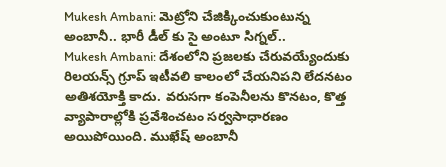Mukesh Ambani: మెట్రోని చేజిక్కించుకుంటున్న అంబానీ.. భారీ డీల్ కు సై అంటూ సిగ్నల్..
Mukesh Ambani: దేశంలోని ప్రజలకు చేరువయ్యేందుకు రిలయన్స్ గ్రూప్ ఇటీవలి కాలంలో చేయనిపని లేదనటం అతిశయోక్తి కాదు. వరుసగా కంపెనీలను కొనటం, కొత్త వ్యాపారాల్లోకి ప్రవేశించటం సర్వసాధారణం అయిపోయింది. ముఖేష్ అంబానీ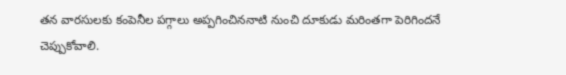తన వారసులకు కంపెనీల పగ్గాలు అప్పగించిననాటి నుంచి దూకుడు మరింతగా పెరిగిందనే చెప్పుకోవాలి.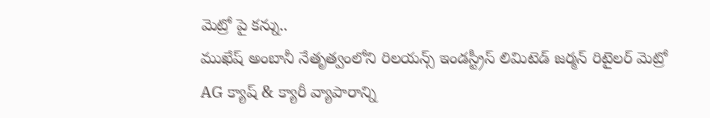మెట్రో పై కన్ను..
ముఖేష్ అంబానీ నేతృత్వంలోని రిలయన్స్ ఇండస్ట్రీస్ లిమిటెడ్ జర్మన్ రిటైలర్ మెట్రో AG క్యాష్ & క్యారీ వ్యాపారాన్ని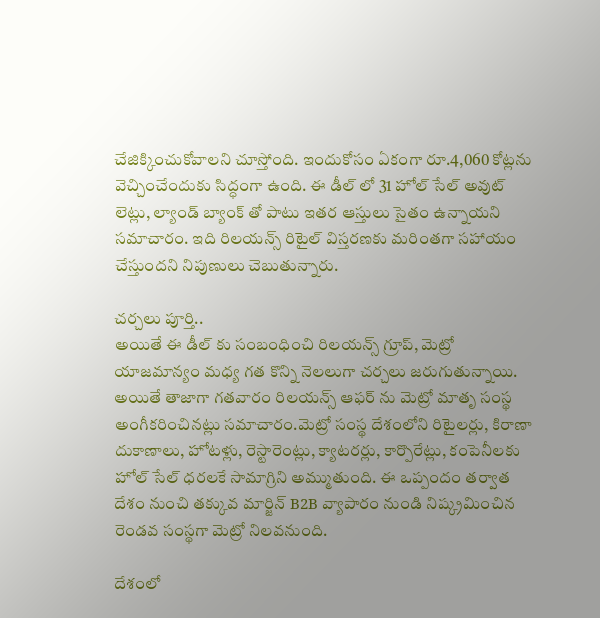చేజిక్కించుకోవాలని చూస్తోంది. ఇందుకోసం ఏకంగా రూ.4,060 కోట్లను వెచ్చించేందుకు సిద్ధంగా ఉంది. ఈ డీల్ లో 31 హోల్ సేల్ అవుట్ లెట్లు, ల్యాండ్ బ్యాంక్ తో పాటు ఇతర ఆస్తులు సైతం ఉన్నాయని సమాచారం. ఇది రిలయన్స్ రిటైల్ విస్తరణకు మరింతగా సహాయం చేస్తుందని నిపుణులు చెబుతున్నారు.

చర్చలు పూర్తి..
అయితే ఈ డీల్ కు సంబంధించి రిలయన్స్ గ్రూప్, మెట్రో యాజమాన్యం మధ్య గత కొన్ని నెలలుగా చర్చలు జరుగుతున్నాయి. అయితే తాజాగా గతవారం రిలయన్స్ ఆఫర్ ను మెట్రో మాతృ సంస్థ అంగీకరించినట్లు సమాచారం.మెట్రో సంస్థ దేశంలోని రిటైలర్లు, కిరాణా దుకాణాలు, హోటళ్లు, రెస్టారెంట్లు, క్యాటరర్లు, కార్పొరేట్లు, కంపెనీలకు హోల్ సేల్ ధరలకే సామాగ్రిని అమ్ముతుంది. ఈ ఒప్పందం తర్వాత దేశం నుంచి తక్కువ మార్జిన్ B2B వ్యాపారం నుండి నిష్క్రమించిన రెండవ సంస్థగా మెట్రో నిలవనుంది.

దేశంలో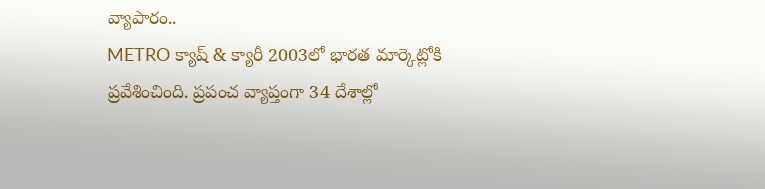వ్యాపారం..
METRO క్యాష్ & క్యారీ 2003లో భారత మార్కెట్లోకి ప్రవేశించింది. ప్రపంచ వ్యాప్తంగా 34 దేశాల్లో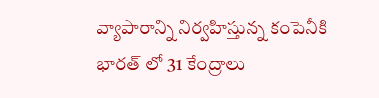వ్యాపారాన్ని నిర్వహిస్తున్న కంపెనీకి భారత్ లో 31 కేంద్రాలు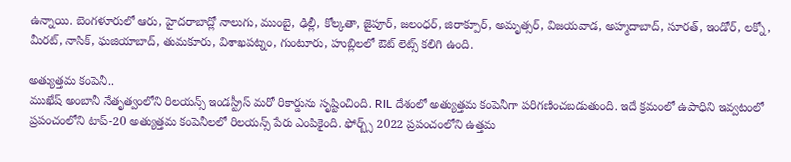ఉన్నాయి. బెంగళూరులో ఆరు, హైదరాబాద్లో నాలుగు, ముంబై, ఢిల్లీ, కోల్కతా, జైపూర్, జలంధర్, జిరాక్పూర్, అమృత్సర్, విజయవాడ, అహ్మదాబాద్, సూరత్, ఇండోర్, లక్నో, మీరట్, నాసిక్, ఘజియాబాద్, తుమకూరు, విశాఖపట్నం, గుంటూరు, హుబ్లిలలో ఔట్ లెట్స్ కలిగి ఉంది.

అత్యుత్తమ కంపెనీ..
ముఖేష్ అంబానీ నేతృత్వంలోని రిలయన్స్ ఇండస్ట్రీస్ మరో రికార్డును సృష్టించింది. RIL దేశంలో అత్యుత్తమ కంపెనీగా పరిగణించబడుతుంది. ఇదే క్రమంలో ఉపాధిని ఇవ్వటంలో ప్రపంచంలోని టాప్-20 అత్యుత్తమ కంపెనీలలో రిలయన్స్ పేరు ఎంపికైంది. ఫోర్బ్స్ 2022 ప్రపంచంలోని ఉత్తమ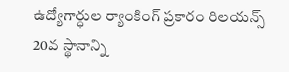ఉద్యోగార్ధుల ర్యాంకింగ్ ప్రకారం రిలయన్స్ 20వ స్థానాన్ని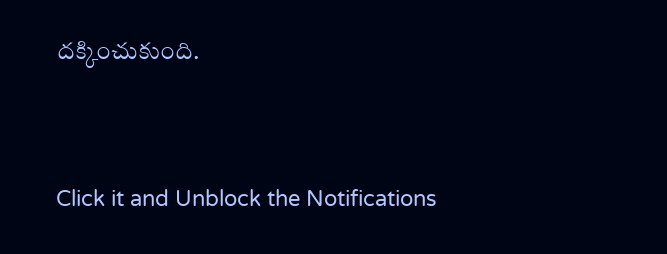దక్కించుకుంది.


Click it and Unblock the Notifications